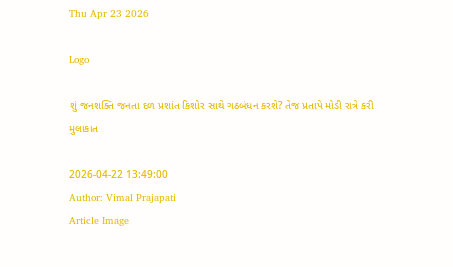Thu Apr 23 2026

Logo

શું જનશક્તિ જનતા દળ પ્રશાંત કિશોર સાથે ગઠબંધન કરશે? તેજ પ્રતાપે મોડી રાત્રે કરી મુલાકાત

2026-04-22 13:49:00
Author: Vimal Prajapati
Article Image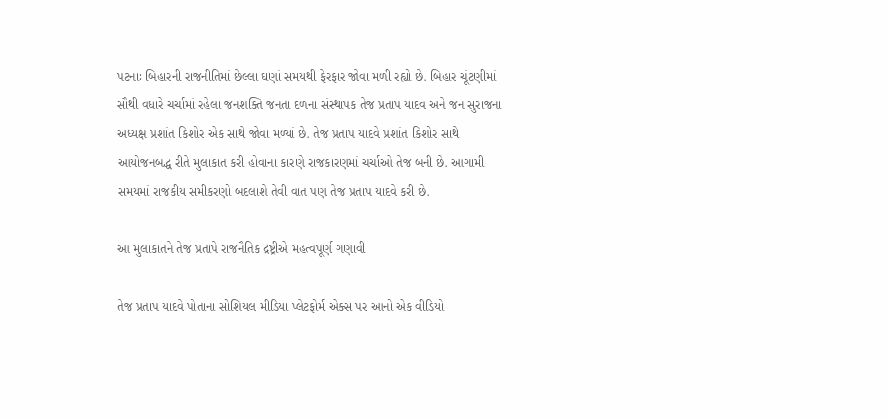પટનાઃ બિહારની રાજનીતિમાં છેલ્લા ઘણાં સમયથી ફેરફાર જોવા મળી રહ્યો છે. બિહાર ચૂંટણીમાં સૌથી વધારે ચર્ચામાં રહેલા જનશક્તિ જનતા દળના સંસ્થાપક તેજ પ્રતાપ યાદવ અને જન સુરાજના અધ્યક્ષ પ્રશાંત કિશોર એક સાથે જોવા મળ્યાં છે. તેજ પ્રતાપ યાદવે પ્રશાંત કિશોર સાથે આયોજનબદ્ધ રીતે મુલાકાત કરી હોવાના કારણે રાજકારણમાં ચર્ચાઓ તેજ બની છે. આગામી સમયમાં રાજકીય સમીકરણો બદલાશે તેવી વાત પણ તેજ પ્રતાપ યાદવે કરી છે.

આ મુલાકાતને તેજ પ્રતાપે રાજનૈતિક દ્રષ્ટ્રીએ મહત્વપૂર્ણ ગણાવી

તેજ પ્રતાપ યાદવે પોતાના સોશિયલ મીડિયા પ્લેટફોર્મ એક્સ પર આનો એક વીડિયો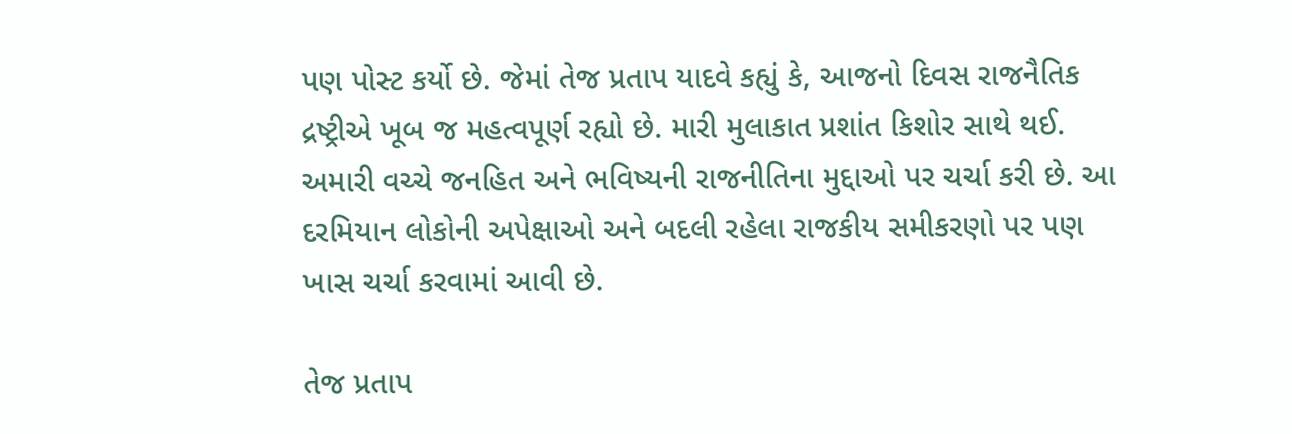પણ પોસ્ટ કર્યો છે. જેમાં તેજ પ્રતાપ યાદવે કહ્યું કે, આજનો દિવસ રાજનૈતિક દ્રષ્ટ્રીએ ખૂબ જ મહત્વપૂર્ણ રહ્યો છે. મારી મુલાકાત પ્રશાંત કિશોર સાથે થઈ. અમારી વચ્ચે જનહિત અને ભવિષ્યની રાજનીતિના મુદ્દાઓ પર ચર્ચા કરી છે. આ દરમિયાન લોકોની અપેક્ષાઓ અને બદલી રહેલા રાજકીય સમીકરણો પર પણ ખાસ ચર્ચા કરવામાં આવી છે.

તેજ પ્રતાપ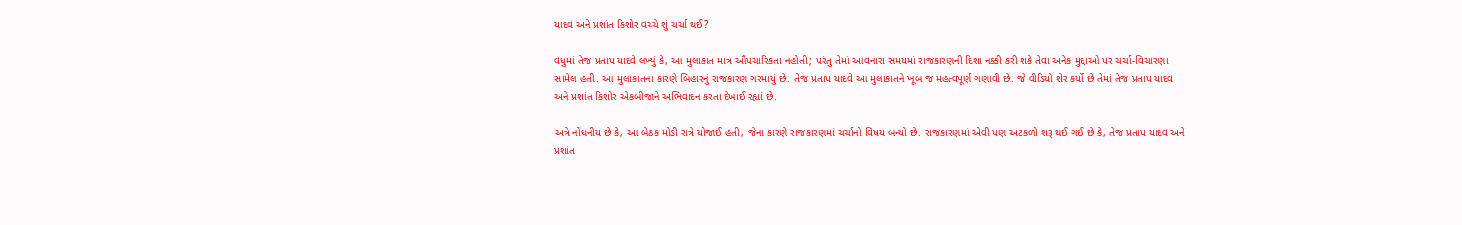યાદવ અને પ્રશાંત કિશોર વચ્ચે શું ચર્ચા થઈ?

વધુમાં તેજ પ્રતાપ યાદવે લખ્યું કે, આ મુલાકાત માત્ર ઔપચારિકતા નહોતી; પરંતુ તેમાં આવનારા સમયમાં રાજકારણની દિશા નક્કી કરી શકે તેવા અનેક મુદ્દાઓ પર ચર્ચા-વિચારણા સામેલ હતી. આ મુલાકાતના કારણે બિહારનું રાજકારણ ગરમાયું છે. તેજ પ્રતાપ યાદવે આ મુલાકાતને ખૂબ જ મહત્વપૂર્ણ ગણાવી છે. જે વીડિયો શેર કર્યો છે તેમાં તેજ પ્રતાપ યાદવ અને પ્રશાંત કિશોર એકબીજાને અભિવાદન કરતા દેખાઈ રહ્યાં છે.

અત્રે નોંધનીય છે કે, આ બેઠક મોડી રાત્રે યોજાઈ હતી, જેના કારણે રાજકારણમાં ચર્ચાનો વિષય બન્યો છે. રાજકારણમાં એવી પણ અટકળો શરૂ થઈ ગઈ છે કે, તેજ પ્રતાપ યાદવ અને પ્રશાંત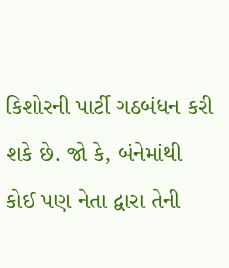કિશોરની પાર્ટી ગઠબંધન કરી શકે છે. જો કે, બંનેમાંથી કોઈ પણ નેતા દ્વારા તેની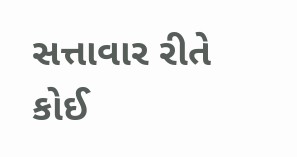સત્તાવાર રીતે કોઈ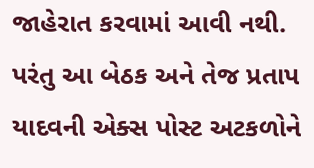જાહેરાત કરવામાં આવી નથી. પરંતુ આ બેઠક અને તેજ પ્રતાપ યાદવની એક્સ પોસ્ટ અટકળોને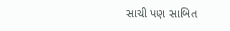સાચી પણ સાબિત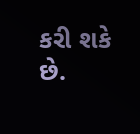કરી શકે છે.